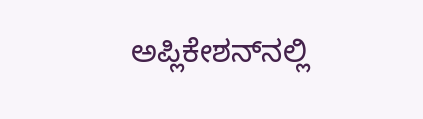ಅಪ್ಲಿಕೇಶನ್‌ನಲ್ಲಿ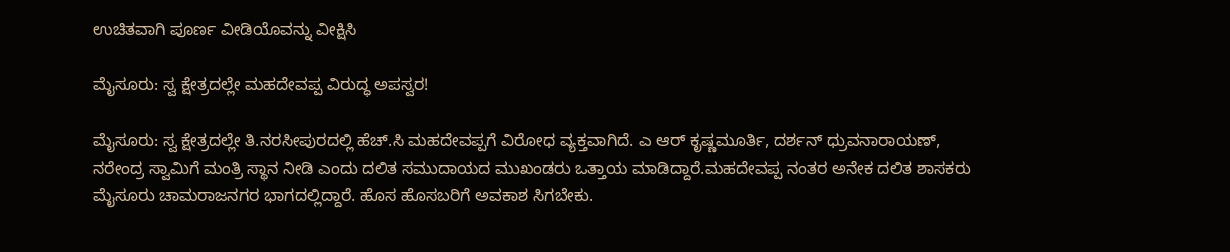ಉಚಿತವಾಗಿ ಪೂರ್ಣ ವೀಡಿಯೊವನ್ನು ವೀಕ್ಷಿಸಿ

ಮೈಸೂರು: ಸ್ವ ಕ್ಷೇತ್ರದಲ್ಲೇ ಮಹದೇವಪ್ಪ ವಿರುದ್ಧ ಅಪಸ್ವರ!

ಮೈಸೂರು: ಸ್ವ ಕ್ಷೇತ್ರದಲ್ಲೇ ತಿ.ನರಸೀಪುರದಲ್ಲಿ ಹೆಚ್.ಸಿ ಮಹದೇವಪ್ಪಗೆ ವಿರೋಧ ವ್ಯಕ್ತವಾಗಿದೆ. ಎ ಆರ್ ಕೃಷ್ಣಮೂರ್ತಿ, ದರ್ಶನ್ ಧ್ರುವನಾರಾಯಣ್, ನರೇಂದ್ರ ಸ್ವಾಮಿಗೆ ಮಂತ್ರಿ ಸ್ಥಾನ ನೀಡಿ ಎಂದು ದಲಿತ ಸಮುದಾಯದ ಮುಖಂಡರು ಒತ್ತಾಯ ಮಾಡಿದ್ದಾರೆ.ಮಹದೇವಪ್ಪ ನಂತರ ಅನೇಕ ದಲಿತ ಶಾಸಕರು ಮೈಸೂರು ಚಾಮರಾಜನಗರ ಭಾಗದಲ್ಲಿದ್ದಾರೆ. ಹೊಸ ಹೊಸಬರಿಗೆ ಅವಕಾಶ ಸಿಗಬೇಕು.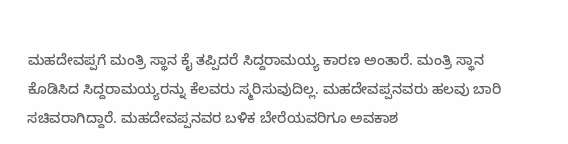ಮಹದೇವಪ್ಪಗೆ ಮಂತ್ರಿ ಸ್ಥಾನ ಕೈ ತಪ್ಪಿದರೆ ಸಿದ್ದರಾಮಯ್ಯ ಕಾರಣ ಅಂತಾರೆ. ಮಂತ್ರಿ ಸ್ಥಾನ ಕೊಡಿಸಿದ ಸಿದ್ದರಾಮಯ್ಯರನ್ನು ಕೆಲವರು ಸ್ಮರಿಸುವುದಿಲ್ಲ. ಮಹದೇವಪ್ಪನವರು ಹಲವು ಬಾರಿ ಸಚಿವರಾಗಿದ್ದಾರೆ. ಮಹದೇವಪ್ಪನವರ ಬಳಿಕ ಬೇರೆಯವರಿಗೂ ಅವಕಾಶ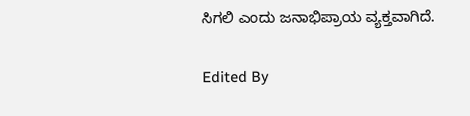ಸಿಗಲಿ ಎಂದು ಜನಾಭಿಪ್ರಾಯ ವ್ಯಕ್ತವಾಗಿದೆ.

Edited By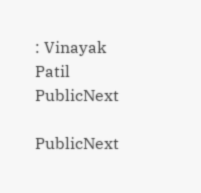: Vinayak Patil
PublicNext

PublicNext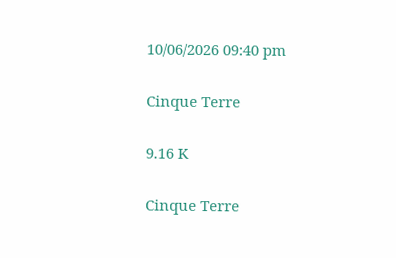10/06/2026 09:40 pm

Cinque Terre

9.16 K

Cinque Terre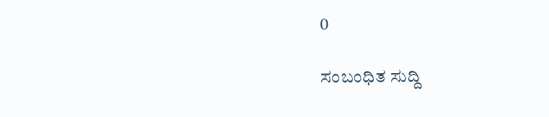0

ಸಂಬಂಧಿತ ಸುದ್ದಿ